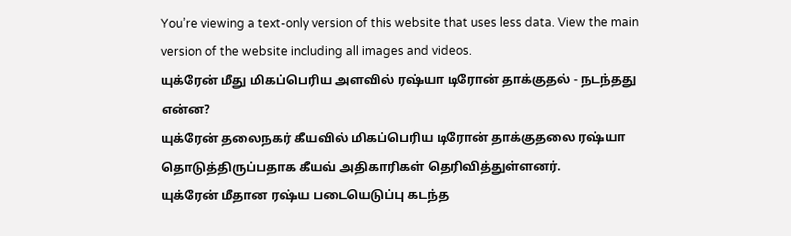You’re viewing a text-only version of this website that uses less data. View the main version of the website including all images and videos.
யுக்ரேன் மீது மிகப்பெரிய அளவில் ரஷ்யா டிரோன் தாக்குதல் - நடந்தது என்ன?
யுக்ரேன் தலைநகர் கீயவில் மிகப்பெரிய டிரோன் தாக்குதலை ரஷ்யா தொடுத்திருப்பதாக கீயவ் அதிகாரிகள் தெரிவித்துள்ளனர்.
யுக்ரேன் மீதான ரஷ்ய படையெடுப்பு கடந்த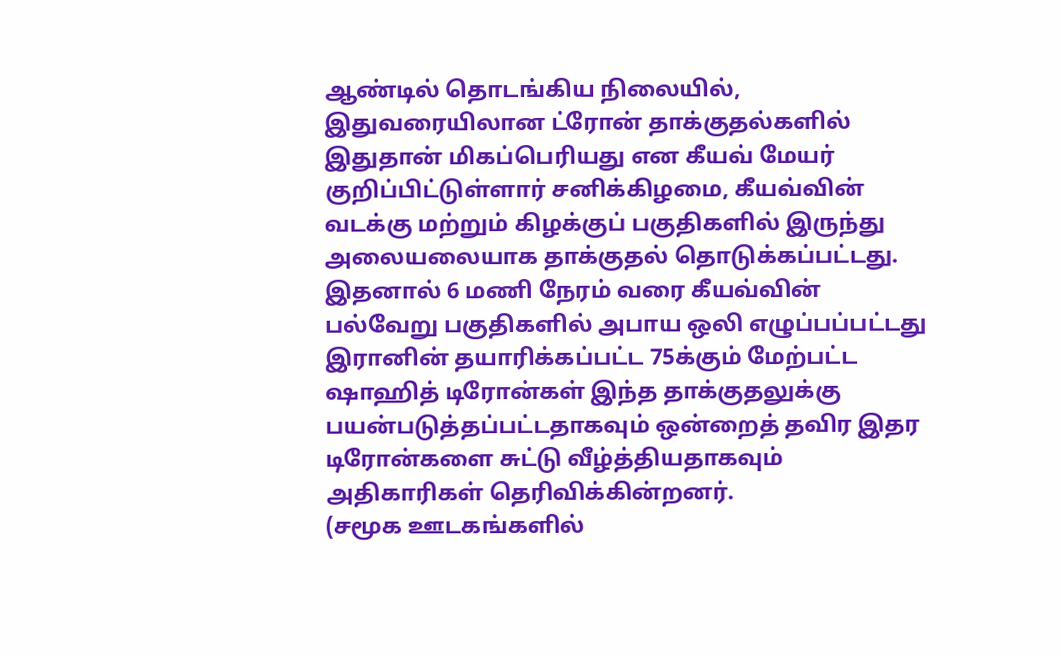ஆண்டில் தொடங்கிய நிலையில், இதுவரையிலான ட்ரோன் தாக்குதல்களில் இதுதான் மிகப்பெரியது என கீயவ் மேயர் குறிப்பிட்டுள்ளார் சனிக்கிழமை, கீயவ்வின் வடக்கு மற்றும் கிழக்குப் பகுதிகளில் இருந்து அலையலையாக தாக்குதல் தொடுக்கப்பட்டது. இதனால் 6 மணி நேரம் வரை கீயவ்வின் பல்வேறு பகுதிகளில் அபாய ஒலி எழுப்பப்பட்டது
இரானின் தயாரிக்கப்பட்ட 75க்கும் மேற்பட்ட ஷாஹித் டிரோன்கள் இந்த தாக்குதலுக்கு பயன்படுத்தப்பட்டதாகவும் ஒன்றைத் தவிர இதர டிரோன்களை சுட்டு வீழ்த்தியதாகவும் அதிகாரிகள் தெரிவிக்கின்றனர்.
(சமூக ஊடகங்களில்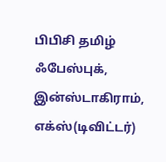பிபிசி தமிழ் ஃபேஸ்புக், இன்ஸ்டாகிராம், எக்ஸ்(டிவிட்டர்)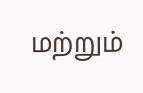மற்றும்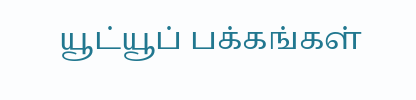யூட்யூப் பக்கங்கள்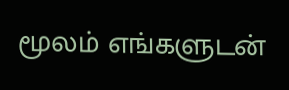மூலம் எங்களுடன்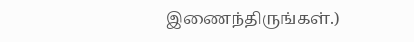இணைந்திருங்கள்.)